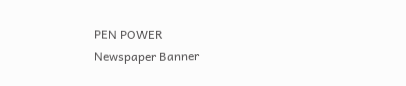PEN POWER
Newspaper Banner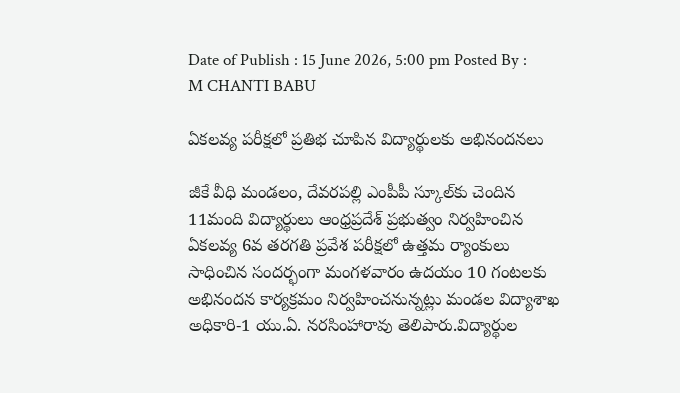Date of Publish : 15 June 2026, 5:00 pm Posted By : M CHANTI BABU

ఏకలవ్య పరీక్షలో ప్రతిభ చూపిన విద్యార్థులకు అభినందనలు

జీకే వీధి మండలం, దేవరపల్లి ఎంపీపీ స్కూల్‌కు చెందిన 11మంది విద్యార్థులు ఆంధ్రప్రదేశ్ ప్రభుత్వం నిర్వహించిన ఏకలవ్య 6వ తరగతి ప్రవేశ పరీక్షలో ఉత్తమ ర్యాంకులు సాధించిన సందర్భంగా మంగళవారం ఉదయం 10 గంటలకు అభినందన కార్యక్రమం నిర్వహించనున్నట్లు మండల విద్యాశాఖ అధికారి-1 యు.ఏ. నరసింహారావు తెలిపారు.విద్యార్థుల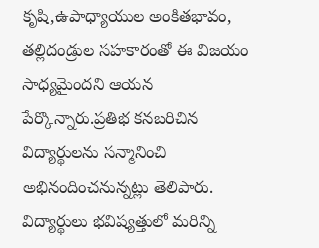కృషి,ఉపాధ్యాయుల అంకితభావం, తల్లిదండ్రుల సహకారంతో ఈ విజయం సాధ్యమైందని ఆయన పేర్కొన్నారు.ప్రతిభ కనబరిచిన విద్యార్థులను సన్మానించి అభినందించనున్నట్లు తెలిపారు. విద్యార్థులు భవిష్యత్తులో మరిన్ని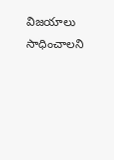విజయాలు సాధించాలని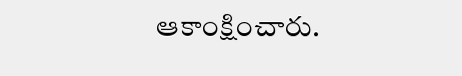ఆకాంక్షించారు.